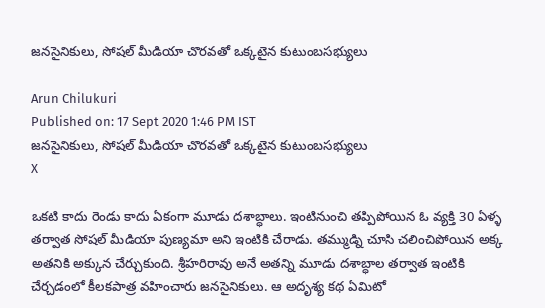జనసైనికులు, సోషల్ మీడియా చొరవతో ఒక్కటైన కుటుంబసభ్యులు

Arun Chilukuri
Published on: 17 Sept 2020 1:46 PM IST
జనసైనికులు, సోషల్ మీడియా చొరవతో ఒక్కటైన కుటుంబసభ్యులు
X

ఒకటి కాదు రెండు కాదు ఏకంగా మూడు దశాబ్ధాలు. ఇంటినుంచి తప్పిపోయిన ఓ వ్యక్తి 30 ఏళ్ళ తర్వాత సోషల్ మీడియా పుణ్యమా అని ఇంటికి చేరాడు. తమ్ముడ్ని చూసి చలించిపోయిన అక్క అతనికి అక్కున చేర్చుకుంది. శ్రీహరిరావు అనే అతన్ని మూడు దశాబ్ధాల తర్వాత ఇంటికి చేర్చడంలో కీలకపాత్ర వహించారు జనసైనికులు. ఆ అదృశ్య కథ ఏమిటో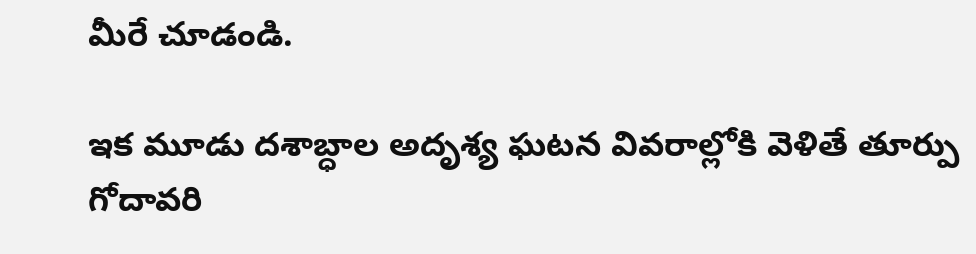మీరే చూడండి.

ఇక మూడు దశాబ్ధాల అదృశ్య ఘటన వివరాల్లోకి వెళితే తూర్పు గోదావరి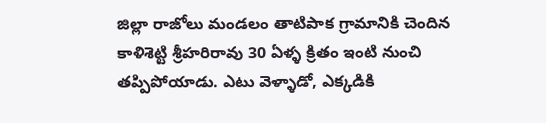జిల్లా రాజోలు మండలం తాటిపాక గ్రామానికి చెందిన కాళిశెట్టి శ్రీహరిరావు 30 ఏళ్ళ క్రితం ఇంటి నుంచి తప్పిపోయాడు. ఎటు వెళ్ళాడో, ఎక్కడికి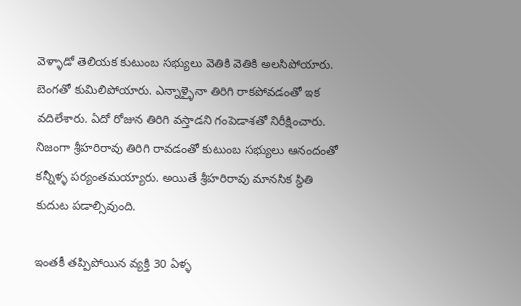వెళ్ళాడో తెలియక కుటుంబ సభ్యులు వెతికి వెతికి అలసిపోయారు. బెంగతో కుమిలిపోయారు. ఎన్నాళ్ళైనా తిరిగి రాకపోవడంతో ఇక వదిలేశారు. ఏదో రోజున తిరిగి వస్తాడని గంపెడాశతో నిరీక్షించారు. నిజంగా శ్రీహరిరావు తిరిగి రావడంతో కుటుంబ సభ్యులు ఆనందంతో కన్నీళ్ళ పర్యంతమయ్యారు. అయితే శ్రీహరిరావు మానసిక స్థితి కుదుట పడాల్సివుంది.

ఇంతకీ తప్పిపోయిన వ్యక్తి 30 ఏళ్ళ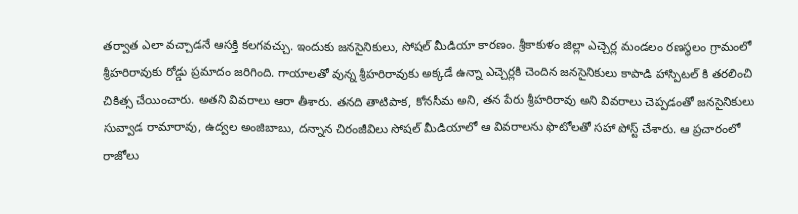తర్వాత ఎలా వచ్చాడనే ఆసక్తి కలగవచ్చు. ఇందుకు జనసైనికులు, సోషల్ మీడియా కారణం. శ్రీకాకుళం జిల్లా ఎచ్చెర్ల మండలం రణస్థలం గ్రామంలో శ్రీహరిరావుకు రోడ్డు ప్రమాదం జరిగింది. గాయాలతో వున్న శ్రీహరిరావుకు అక్కడే ఉన్నా ఎచ్చెర్లకి చెందిన జనసైనికులు కాపాడి హాస్పిటల్ కి తరలించి చికిత్స చేయించారు. అతని వివరాలు ఆరా తీశారు. తనది తాటిపాక, కోనసీమ అని, తన పేరు శ్రీహరిరావు అని వివరాలు చెప్పడంతో జనసైనికులు సువ్వాడ రామారావు, ఉద్వల అంజిబాబు, దన్నాన చిరంజీవిలు సోషల్ మీడియాలో ఆ వివరాలను ఫొటోలతో సహా పోస్ట్ చేశారు. ఆ ప్రచారంలో రాజోలు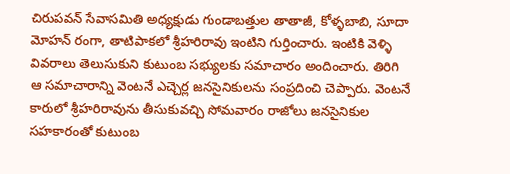చిరుపవన్ సేవాసమితి అధ్యక్షుడు గుండాబత్తుల తాతాజీ, కోళ్ళబాబి, సూదా మోహన్ రంగా, తాటిపాకలో శ్రీహరిరావు ఇంటిని గుర్తించారు. ఇంటికి వెళ్ళి వివరాలు తెలుసుకుని కుటుంబ సభ్యులకు సమాచారం అందించారు. తిరిగి ఆ సమాచారాన్ని వెంటనే ఎచ్చెర్ల జనసైనికులను సంప్రదించి చెప్పారు. వెంటనే కారులో శ్రీహరిరావును తీసుకువచ్చి సోమవారం రాజోలు జనసైనికుల సహకారంతో కుటుంబ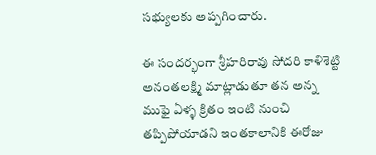సభ్యులకు అప్పగించారు.

ఈ సందర్భంగా శ్రీహరిరావు సోదరి కాళిశెట్టి అనంతలక్ష్మి మాట్లాడుతూ తన అన్న ముఫై ఏళ్ళ క్రితం ఇంటి నుంచి తప్పిపోయాడని ఇంతకాలానికి ఈరోజు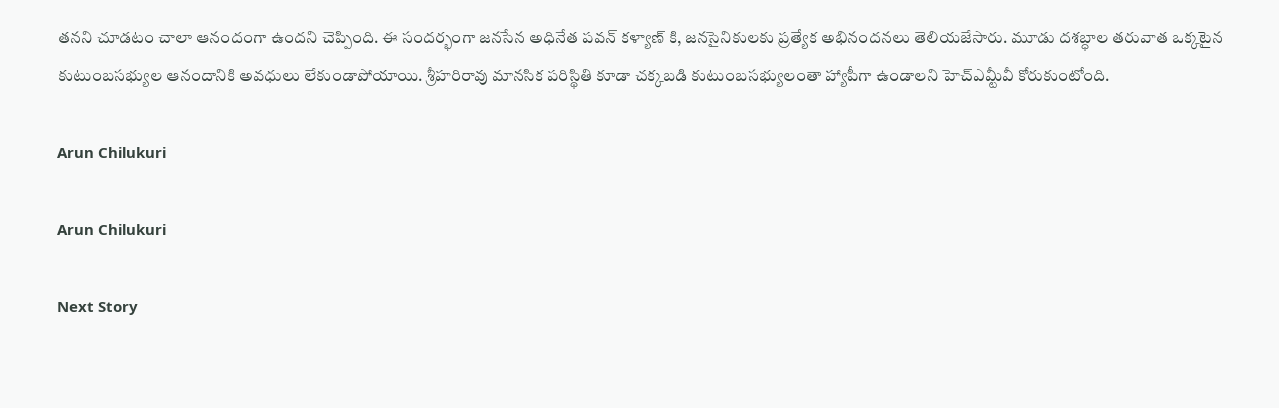తనని చూడటం చాలా ఆనందంగా ఉందని చెప్పింది. ఈ సందర్భంగా జనసేన అధినేత పవన్ కళ్యాణ్ కి, జనసైనికులకు ప్రత్యేక అభినందనలు తెలియజేసారు. మూడు దశబ్ధాల తరువాత ఒక్కటైన కుటుంబసభ్యుల ఆనందానికి అవధులు లేకుండాపోయాయి. శ్రీహరిరావు మానసిక పరిస్థితి కూడా చక్కబడి కుటుంబసభ్యులంతా హ్యాపీగా ఉండాలని హెచ్ఎమ్టీవీ కోరుకుంటోంది.

Arun Chilukuri

Arun Chilukuri

Next Story